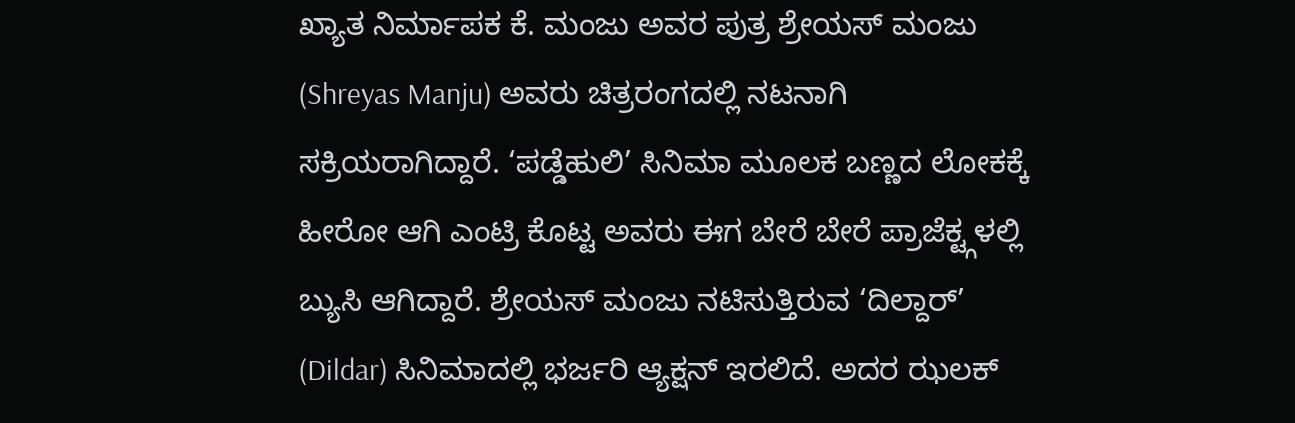ಖ್ಯಾತ ನಿರ್ಮಾಪಕ ಕೆ. ಮಂಜು ಅವರ ಪುತ್ರ ಶ್ರೇಯಸ್ ಮಂಜು (Shreyas Manju) ಅವರು ಚಿತ್ರರಂಗದಲ್ಲಿ ನಟನಾಗಿ ಸಕ್ರಿಯರಾಗಿದ್ದಾರೆ. ‘ಪಡ್ಡೆಹುಲಿ’ ಸಿನಿಮಾ ಮೂಲಕ ಬಣ್ಣದ ಲೋಕಕ್ಕೆ ಹೀರೋ ಆಗಿ ಎಂಟ್ರಿ ಕೊಟ್ಟ ಅವರು ಈಗ ಬೇರೆ ಬೇರೆ ಪ್ರಾಜೆಕ್ಟ್ಗಳಲ್ಲಿ ಬ್ಯುಸಿ ಆಗಿದ್ದಾರೆ. ಶ್ರೇಯಸ್ ಮಂಜು ನಟಿಸುತ್ತಿರುವ ‘ದಿಲ್ದಾರ್’ (Dildar) ಸಿನಿಮಾದಲ್ಲಿ ಭರ್ಜರಿ ಆ್ಯಕ್ಷನ್ ಇರಲಿದೆ. ಅದರ ಝಲಕ್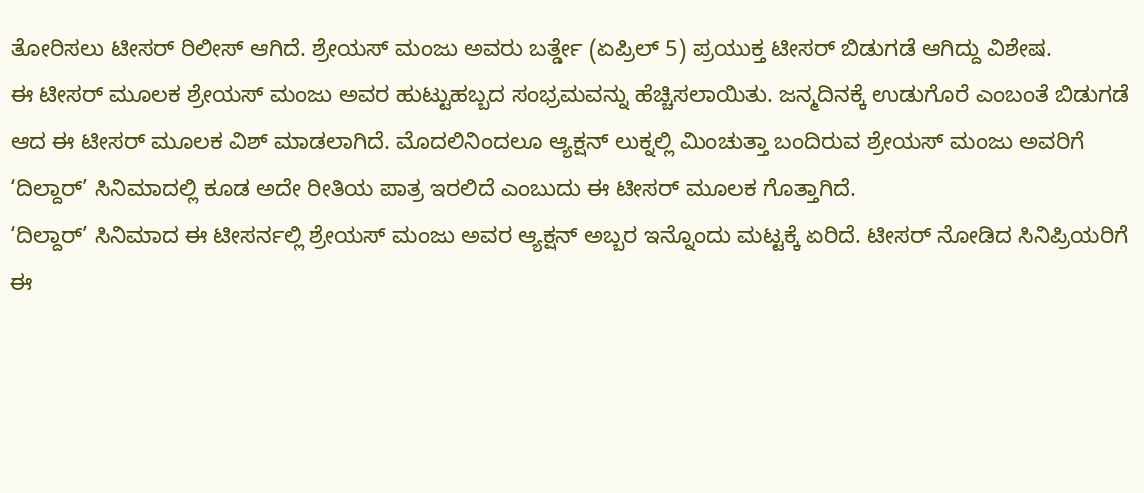ತೋರಿಸಲು ಟೀಸರ್ ರಿಲೀಸ್ ಆಗಿದೆ. ಶ್ರೇಯಸ್ ಮಂಜು ಅವರು ಬರ್ತ್ಡೇ (ಏಪ್ರಿಲ್ 5) ಪ್ರಯುಕ್ತ ಟೀಸರ್ ಬಿಡುಗಡೆ ಆಗಿದ್ದು ವಿಶೇಷ.
ಈ ಟೀಸರ್ ಮೂಲಕ ಶ್ರೇಯಸ್ ಮಂಜು ಅವರ ಹುಟ್ಟುಹಬ್ಬದ ಸಂಭ್ರಮವನ್ನು ಹೆಚ್ಚಿಸಲಾಯಿತು. ಜನ್ಮದಿನಕ್ಕೆ ಉಡುಗೊರೆ ಎಂಬಂತೆ ಬಿಡುಗಡೆ ಆದ ಈ ಟೀಸರ್ ಮೂಲಕ ವಿಶ್ ಮಾಡಲಾಗಿದೆ. ಮೊದಲಿನಿಂದಲೂ ಆ್ಯಕ್ಷನ್ ಲುಕ್ನಲ್ಲಿ ಮಿಂಚುತ್ತಾ ಬಂದಿರುವ ಶ್ರೇಯಸ್ ಮಂಜು ಅವರಿಗೆ ‘ದಿಲ್ದಾರ್’ ಸಿನಿಮಾದಲ್ಲಿ ಕೂಡ ಅದೇ ರೀತಿಯ ಪಾತ್ರ ಇರಲಿದೆ ಎಂಬುದು ಈ ಟೀಸರ್ ಮೂಲಕ ಗೊತ್ತಾಗಿದೆ.
‘ದಿಲ್ದಾರ್’ ಸಿನಿಮಾದ ಈ ಟೀಸರ್ನಲ್ಲಿ ಶ್ರೇಯಸ್ ಮಂಜು ಅವರ ಆ್ಯಕ್ಷನ್ ಅಬ್ಬರ ಇನ್ನೊಂದು ಮಟ್ಟಕ್ಕೆ ಏರಿದೆ. ಟೀಸರ್ ನೋಡಿದ ಸಿನಿಪ್ರಿಯರಿಗೆ ಈ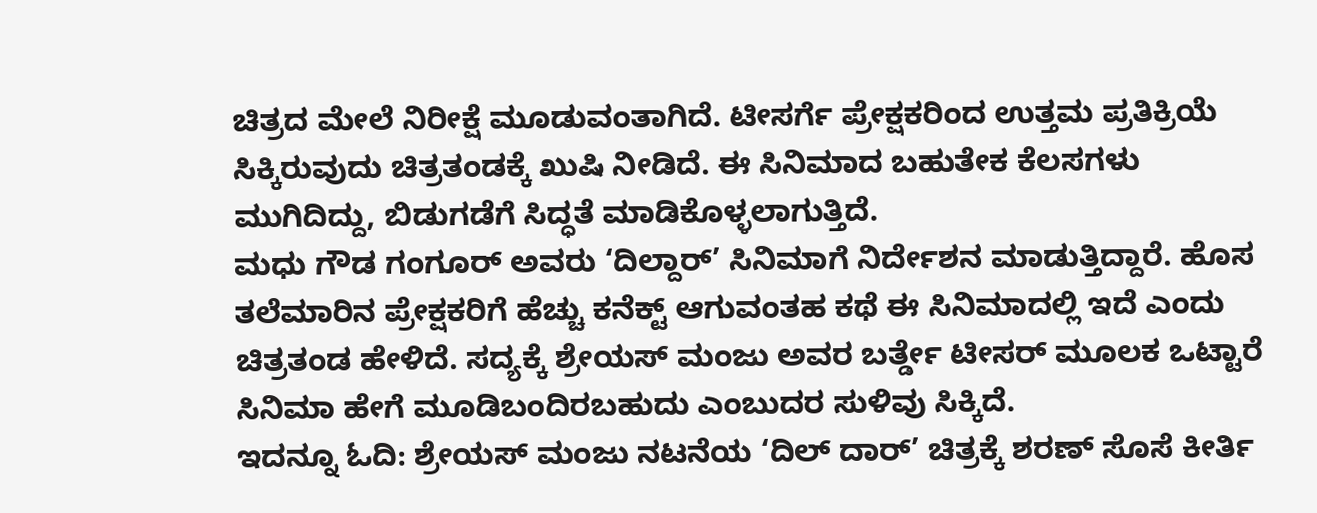ಚಿತ್ರದ ಮೇಲೆ ನಿರೀಕ್ಷೆ ಮೂಡುವಂತಾಗಿದೆ. ಟೀಸರ್ಗೆ ಪ್ರೇಕ್ಷಕರಿಂದ ಉತ್ತಮ ಪ್ರತಿಕ್ರಿಯೆ ಸಿಕ್ಕಿರುವುದು ಚಿತ್ರತಂಡಕ್ಕೆ ಖುಷಿ ನೀಡಿದೆ. ಈ ಸಿನಿಮಾದ ಬಹುತೇಕ ಕೆಲಸಗಳು ಮುಗಿದಿದ್ದು, ಬಿಡುಗಡೆಗೆ ಸಿದ್ಧತೆ ಮಾಡಿಕೊಳ್ಳಲಾಗುತ್ತಿದೆ.
ಮಧು ಗೌಡ ಗಂಗೂರ್ ಅವರು ‘ದಿಲ್ದಾರ್’ ಸಿನಿಮಾಗೆ ನಿರ್ದೇಶನ ಮಾಡುತ್ತಿದ್ದಾರೆ. ಹೊಸ ತಲೆಮಾರಿನ ಪ್ರೇಕ್ಷಕರಿಗೆ ಹೆಚ್ಚು ಕನೆಕ್ಟ್ ಆಗುವಂತಹ ಕಥೆ ಈ ಸಿನಿಮಾದಲ್ಲಿ ಇದೆ ಎಂದು ಚಿತ್ರತಂಡ ಹೇಳಿದೆ. ಸದ್ಯಕ್ಕೆ ಶ್ರೇಯಸ್ ಮಂಜು ಅವರ ಬರ್ತ್ಡೇ ಟೀಸರ್ ಮೂಲಕ ಒಟ್ಟಾರೆ ಸಿನಿಮಾ ಹೇಗೆ ಮೂಡಿಬಂದಿರಬಹುದು ಎಂಬುದರ ಸುಳಿವು ಸಿಕ್ಕಿದೆ.
ಇದನ್ನೂ ಓದಿ: ಶ್ರೇಯಸ್ ಮಂಜು ನಟನೆಯ ‘ದಿಲ್ ದಾರ್’ ಚಿತ್ರಕ್ಕೆ ಶರಣ್ ಸೊಸೆ ಕೀರ್ತಿ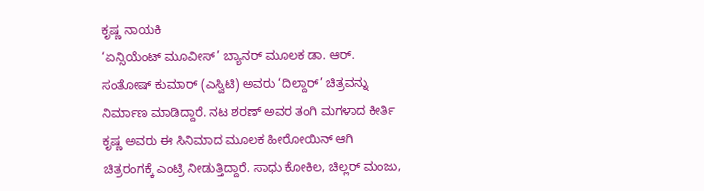ಕೃಷ್ಣ ನಾಯಕಿ
‘ಏನ್ಸಿಯೆಂಟ್ ಮೂವೀಸ್’ ಬ್ಯಾನರ್ ಮೂಲಕ ಡಾ. ಆರ್. ಸಂತೋಷ್ ಕುಮಾರ್ (ಎಸ್ವಿಟಿ) ಅವರು ‘ದಿಲ್ದಾರ್’ ಚಿತ್ರವನ್ನು ನಿರ್ಮಾಣ ಮಾಡಿದ್ದಾರೆ. ನಟ ಶರಣ್ ಅವರ ತಂಗಿ ಮಗಳಾದ ಕೀರ್ತಿ ಕೃಷ್ಣ ಅವರು ಈ ಸಿನಿಮಾದ ಮೂಲಕ ಹೀರೋಯಿನ್ ಆಗಿ ಚಿತ್ರರಂಗಕ್ಕೆ ಎಂಟ್ರಿ ನೀಡುತ್ತಿದ್ದಾರೆ. ಸಾಧು ಕೋಕಿಲ, ಚಿಲ್ಲರ್ ಮಂಜು,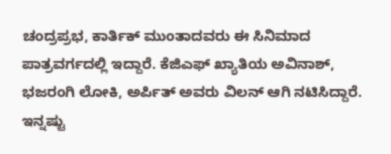ಚಂದ್ರಪ್ರಭ, ಕಾರ್ತಿಕ್ ಮುಂತಾದವರು ಈ ಸಿನಿಮಾದ ಪಾತ್ರವರ್ಗದಲ್ಲಿ ಇದ್ದಾರೆ. ಕೆಜಿಎಫ್ ಖ್ಯಾತಿಯ ಅವಿನಾಶ್, ಭಜರಂಗಿ ಲೋಕಿ, ಅರ್ಪಿತ್ ಅವರು ವಿಲನ್ ಆಗಿ ನಟಿಸಿದ್ದಾರೆ.
ಇನ್ನಷ್ಟು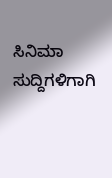ಸಿನಿಮಾ ಸುದ್ದಿಗಳಿಗಾಗಿ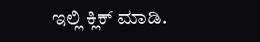ಇಲ್ಲಿ ಕ್ಲಿಕ್ ಮಾಡಿ.